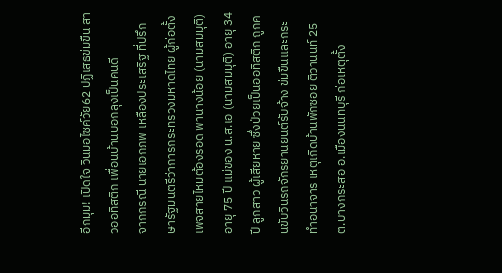อีกมุม! เปิดใจ วินมอไซค์วัย62 ปฏิเสธข่มขืน สาวออทิสติก เพื่อนบ้านบอกลุงเป็นคนดี
จากกรณี นายเอกภพ เหลืองประเสริฐ ที่ปรึกษารัฐมนตรีว่าการกระทรวงมหาดไทย ผู้ก่อตั้งเพจสายไหมต้องรอด พานางน้อย (นามสมมุติ) อายุ 75 ปี แม่ของ น.ส.เอ (นามสมมุติ) อายุ 34 ปี ลูกสาว ผู้เสียหาย ซึ่งป่วยเป็นออทิสติก ถูกคนขับวินรถจักรยานยนต์รับจ้าง ข่มขืนและกระทำอนาจาร เหตุเกิดบ้านพักซอย ติวานนท์ 25 ต.บางกระสอ อ.เมืองนนทบุรี ก่อเหตุตั้ง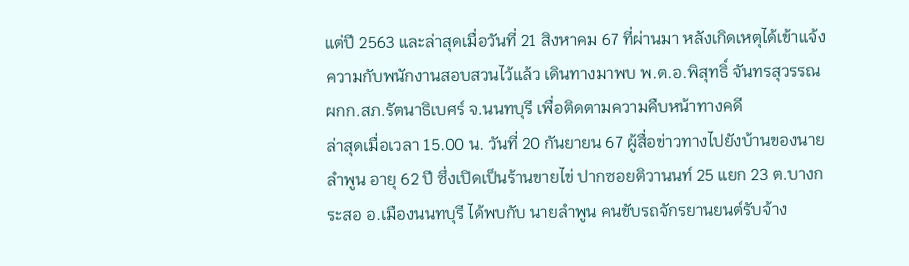แต่ปี 2563 และล่าสุดเมื่อวันที่ 21 สิงหาคม 67 ที่ผ่านมา หลังเกิดเหตุได้เข้าแจ้งความกับพนักงานสอบสวนไว้แล้ว เดินทางมาพบ พ.ต.อ.พิสุทธิ์ จันทรสุวรรณ ผกก.สภ.รัตนาธิเบศร์ จ.นนทบุรี เพื่อติดตามความคืบหน้าทางคดี
ล่าสุดเมื่อเวลา 15.00 น. วันที่ 20 กันยายน 67 ผู้สื่อข่าวทางไปยังบ้านของนายลำพูน อายุ 62 ปี ซึ่งเปิดเป็นร้านขายไข่ ปากซอยติวานนท์ 25 แยก 23 ต.บางกระสอ อ.เมืองนนทบุรี ได้พบกับ นายลำพูน คนขับรถจักรยานยนต์รับจ้าง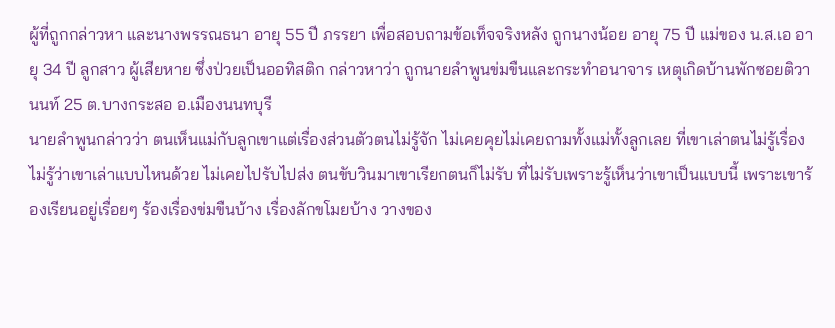ผู้ที่ถูกกล่าวหา และนางพรรณธนา อายุ 55 ปี ภรรยา เพื่อสอบถามข้อเท็จจริงหลัง ถูกนางน้อย อายุ 75 ปี แม่ของ น.ส.เอ อายุ 34 ปี ลูกสาว ผู้เสียหาย ซึ่งป่วยเป็นออทิสติก กล่าวหาว่า ถูกนายลำพูนข่มขืนและกระทำอนาจาร เหตุเกิดบ้านพักซอยติวานนท์ 25 ต.บางกระสอ อ.เมืองนนทบุรี
นายลำพูนกล่าวว่า ตนเห็นแม่กับลูกเขาแต่เรื่องส่วนตัวตนไม่รู้จัก ไม่เคยคุยไม่เคยถามทั้งแม่ทั้งลูกเลย ที่เขาเล่าตนไม่รู้เรื่อง ไม่รู้ว่าเขาเล่าแบบไหนด้วย ไม่เคยไปรับไปส่ง ตนขับวินมาเขาเรียกตนก็ไม่รับ ที่ไม่รับเพราะรู้เห็นว่าเขาเป็นแบบนี้ เพราะเขาร้องเรียนอยู่เรื่อยๆ ร้องเรื่องข่มขืนบ้าง เรื่องลักขโมยบ้าง วางของ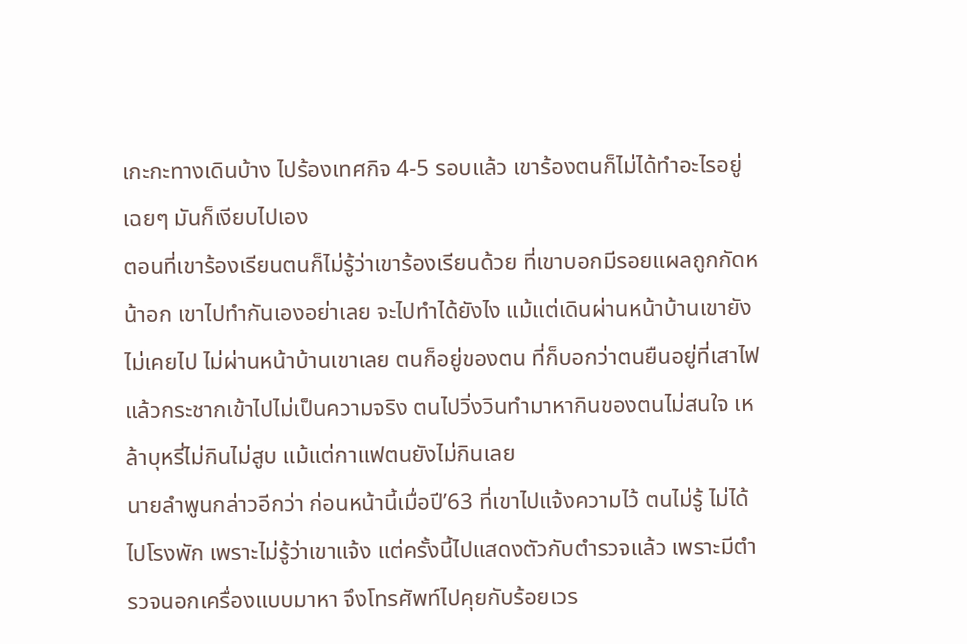เกะกะทางเดินบ้าง ไปร้องเทศกิจ 4-5 รอบแล้ว เขาร้องตนก็ไม่ได้ทำอะไรอยู่เฉยๆ มันก็เงียบไปเอง
ตอนที่เขาร้องเรียนตนก็ไม่รู้ว่าเขาร้องเรียนด้วย ที่เขาบอกมีรอยแผลถูกกัดหน้าอก เขาไปทำกันเองอย่าเลย จะไปทำได้ยังไง แม้แต่เดินผ่านหน้าบ้านเขายังไม่เคยไป ไม่ผ่านหน้าบ้านเขาเลย ตนก็อยู่ของตน ที่ก็บอกว่าตนยืนอยู่ที่เสาไฟแล้วกระชากเข้าไปไม่เป็นความจริง ตนไปวิ่งวินทำมาหากินของตนไม่สนใจ เหล้าบุหรี่ไม่กินไม่สูบ แม้แต่กาแฟตนยังไม่กินเลย
นายลำพูนกล่าวอีกว่า ก่อนหน้านี้เมื่อปี’63 ที่เขาไปแจ้งความไว้ ตนไม่รู้ ไม่ได้ไปโรงพัก เพราะไม่รู้ว่าเขาแจ้ง แต่ครั้งนี้ไปแสดงตัวกับตำรวจแล้ว เพราะมีตำรวจนอกเครื่องแบบมาหา จึงโทรศัพท์ไปคุยกับร้อยเวร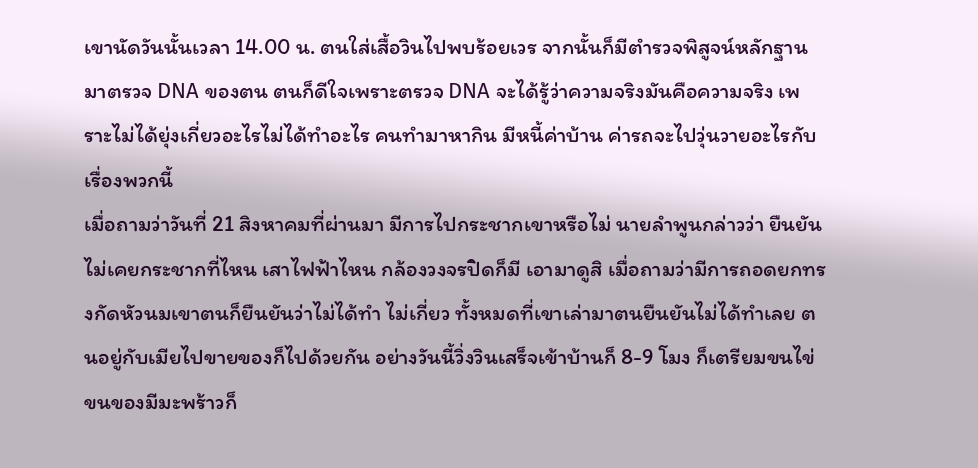เขานัดวันนั้นเวลา 14.00 น. ตนใส่เสื้อวินไปพบร้อยเวร จากนั้นก็มีตำรวจพิสูจน์หลักฐานมาตรวจ DNA ของตน ตนก็ดีใจเพราะตรวจ DNA จะได้รู้ว่าความจริงมันคือความจริง เพราะไม่ได้ยุ่งเกี่ยวอะไรไม่ได้ทำอะไร คนทำมาหากิน มีหนี้ค่าบ้าน ค่ารถจะไปวุ่นวายอะไรกับเรื่องพวกนี้
เมื่อถามว่าวันที่ 21 สิงหาคมที่ผ่านมา มีการไปกระชากเขาหรือไม่ นายลำพูนกล่าวว่า ยืนยันไม่เคยกระชากที่ไหน เสาไฟฟ้าไหน กล้องวงจรปิดก็มี เอามาดูสิ เมื่อถามว่ามีการถอดยกทรงกัดหัวนมเขาตนก็ยืนยันว่าไม่ได้ทำ ไม่เกี่ยว ทั้งหมดที่เขาเล่ามาตนยืนยันไม่ได้ทำเลย ตนอยู่กับเมียไปขายของก็ไปด้วยกัน อย่างวันนี้วิ่งวินเสร็จเข้าบ้านก็ 8-9 โมง ก็เตรียมขนไข่ขนของมีมะพร้าวก็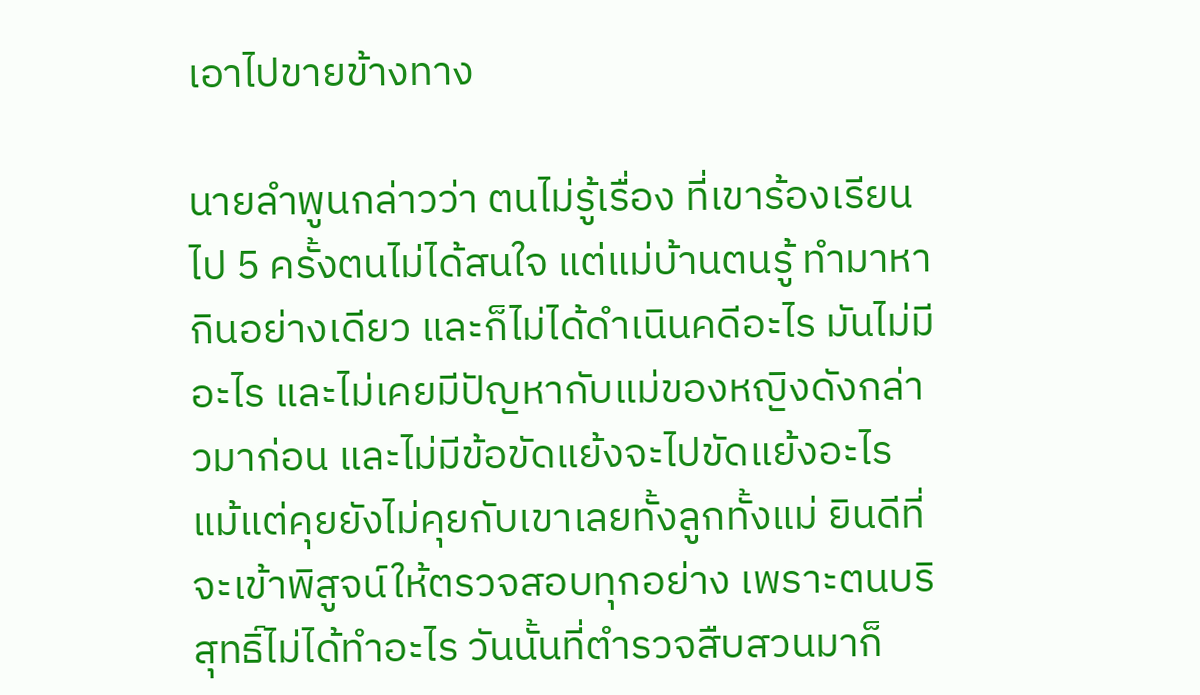เอาไปขายข้างทาง

นายลำพูนกล่าวว่า ตนไม่รู้เรื่อง ที่เขาร้องเรียนไป 5 ครั้งตนไม่ได้สนใจ แต่แม่บ้านตนรู้ ทำมาหากินอย่างเดียว และก็ไม่ได้ดำเนินคดีอะไร มันไม่มีอะไร และไม่เคยมีปัญหากับแม่ของหญิงดังกล่าวมาก่อน และไม่มีข้อขัดแย้งจะไปขัดแย้งอะไร แม้แต่คุยยังไม่คุยกับเขาเลยทั้งลูกทั้งแม่ ยินดีที่จะเข้าพิสูจน์ให้ตรวจสอบทุกอย่าง เพราะตนบริสุทธิ์ไม่ได้ทำอะไร วันนั้นที่ตำรวจสืบสวนมาก็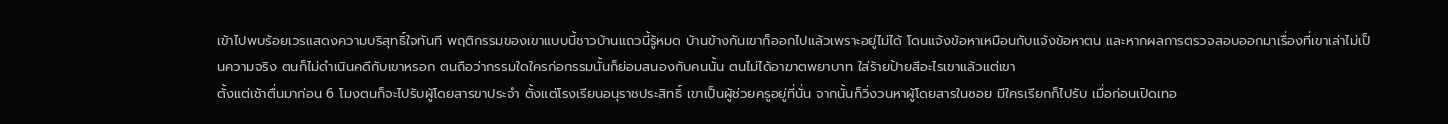เข้าไปพบร้อยเวรแสดงความบริสุทธิ์ใจทันที พฤติกรรมของเขาแบบนี้ชาวบ้านแถวนี้รู้หมด บ้านข้างกันเขาก็ออกไปแล้วเพราะอยู่ไม่ได้ โดนแจ้งข้อหาเหมือนกับแจ้งข้อหาตน และหากผลการตรวจสอบออกมาเรื่องที่เขาเล่าไม่เป็นความจริง ตนก็ไม่ดำเนินคดีกับเขาหรอก ตนถือว่ากรรมใดใครก่อกรรมนั้นก็ย่อมสนองกับคนนั้น ตนไม่ได้อาฆาตพยาบาท ใส่ร้ายป้ายสีอะไรเขาแล้วแต่เขา
ตั้งแต่เช้าตื่นมาก่อน 6 โมงตนก็จะไปรับผู้โดยสารขาประจำ ตั้งแต่โรงเรียนอนุราชประสิทธิ์ เขาเป็นผู้ช่วยครูอยู่ที่นั่น จากนั้นก็วิ่งวนหาผู้โดยสารในซอย มีใครเรียกก็ไปรับ เมื่อก่อนเปิดเทอ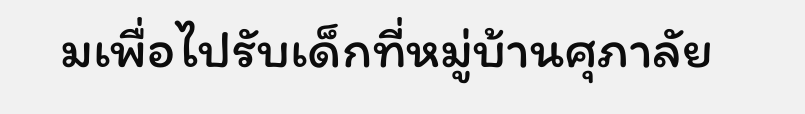มเพื่อไปรับเด็กที่หมู่บ้านศุภาลัย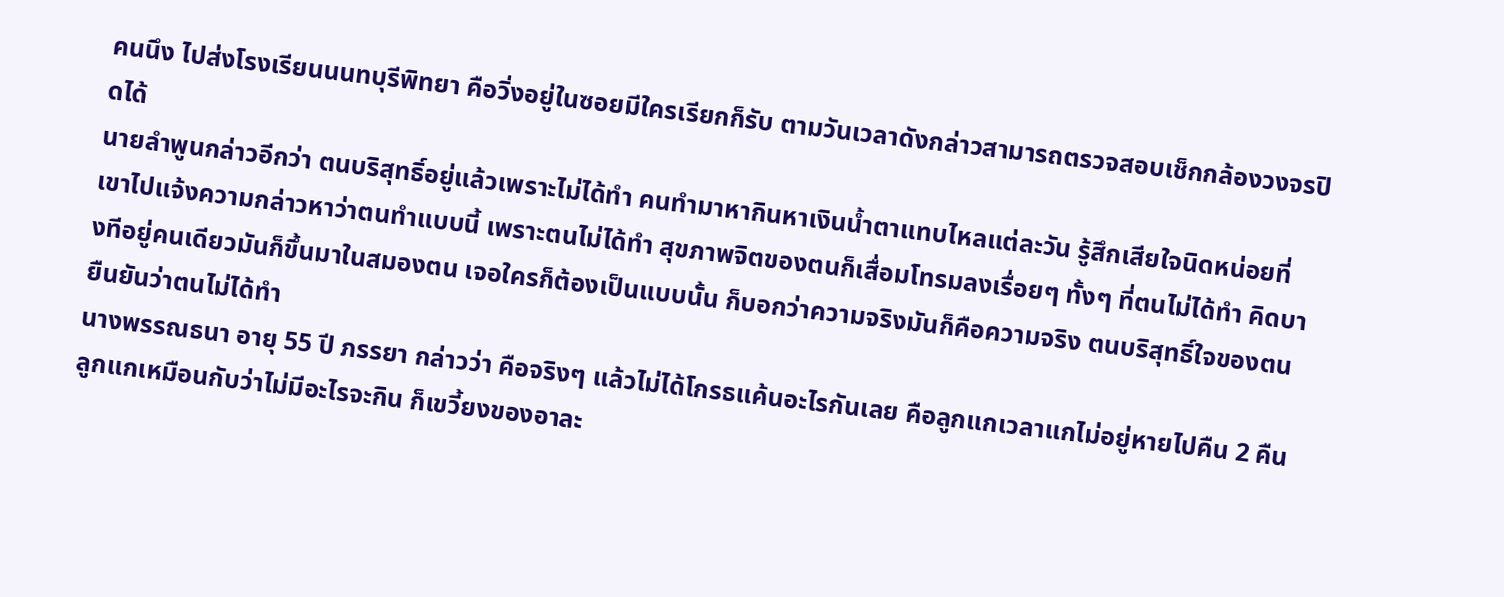คนนึง ไปส่งโรงเรียนนนทบุรีพิทยา คือวิ่งอยู่ในซอยมีใครเรียกก็รับ ตามวันเวลาดังกล่าวสามารถตรวจสอบเช็กกล้องวงจรปิดได้
นายลำพูนกล่าวอีกว่า ตนบริสุทธิ์อยู่แล้วเพราะไม่ได้ทำ คนทำมาหากินหาเงินน้ำตาแทบไหลแต่ละวัน รู้สึกเสียใจนิดหน่อยที่เขาไปแจ้งความกล่าวหาว่าตนทำแบบนี้ เพราะตนไม่ได้ทำ สุขภาพจิตของตนก็เสื่อมโทรมลงเรื่อยๆ ทั้งๆ ที่ตนไม่ได้ทำ คิดบางทีอยู่คนเดียวมันก็ขึ้นมาในสมองตน เจอใครก็ต้องเป็นแบบนั้น ก็บอกว่าความจริงมันก็คือความจริง ตนบริสุทธิ์ใจของตน ยืนยันว่าตนไม่ได้ทำ
นางพรรณธนา อายุ 55 ปี ภรรยา กล่าวว่า คือจริงๆ แล้วไม่ได้โกรธแค้นอะไรกันเลย คือลูกแกเวลาแกไม่อยู่หายไปคืน 2 คืน ลูกแกเหมือนกับว่าไม่มีอะไรจะกิน ก็เขวี้ยงของอาละ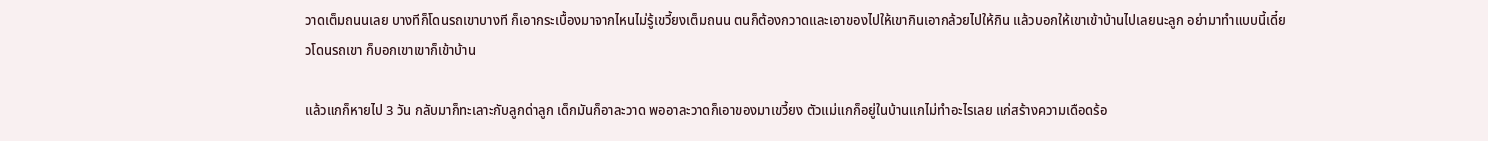วาดเต็มถนนเลย บางทีก็โดนรถเขาบางที ก็เอากระเบื้องมาจากไหนไม่รู้เขวี้ยงเต็มถนน ตนก็ต้องกวาดและเอาของไปให้เขากินเอากล้วยไปให้กิน แล้วบอกให้เขาเข้าบ้านไปเลยนะลูก อย่ามาทำแบบนี้เดี๋ยวโดนรถเขา ก็บอกเขาเขาก็เข้าบ้าน

แล้วแกก็หายไป 3 วัน กลับมาก็ทะเลาะกับลูกด่าลูก เด็กมันก็อาละวาด พออาละวาดก็เอาของมาเขวี้ยง ตัวแม่แกก็อยู่ในบ้านแกไม่ทำอะไรเลย แก่สร้างความเดือดร้อ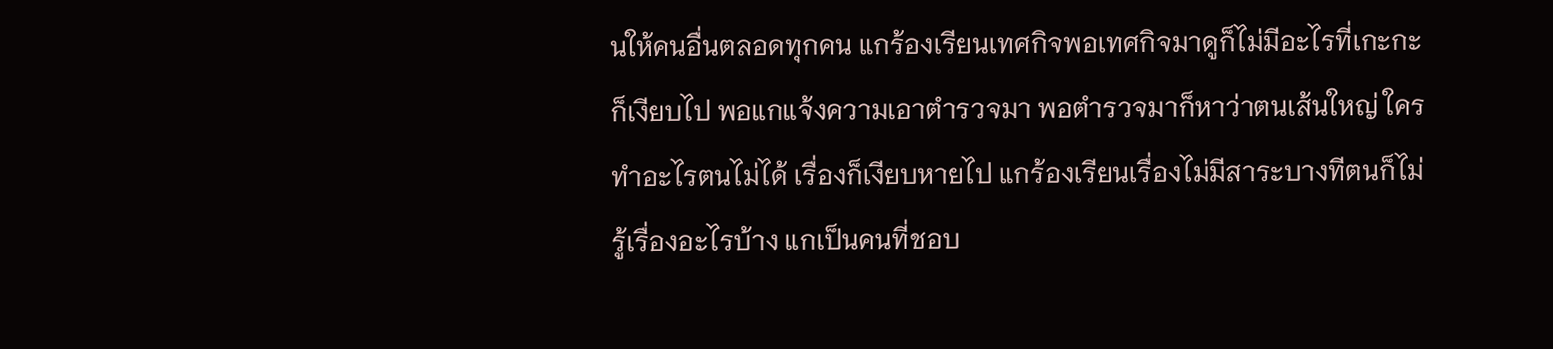นให้คนอื่นตลอดทุกคน แกร้องเรียนเทศกิจพอเทศกิจมาดูก็ไม่มีอะไรที่เกะกะก็เงียบไป พอแกแจ้งความเอาตำรวจมา พอตำรวจมาก็หาว่าตนเส้นใหญ่ ใครทำอะไรตนไม่ได้ เรื่องก็เงียบหายไป แกร้องเรียนเรื่องไม่มีสาระบางทีตนก็ไม่รู้เรื่องอะไรบ้าง แกเป็นคนที่ชอบ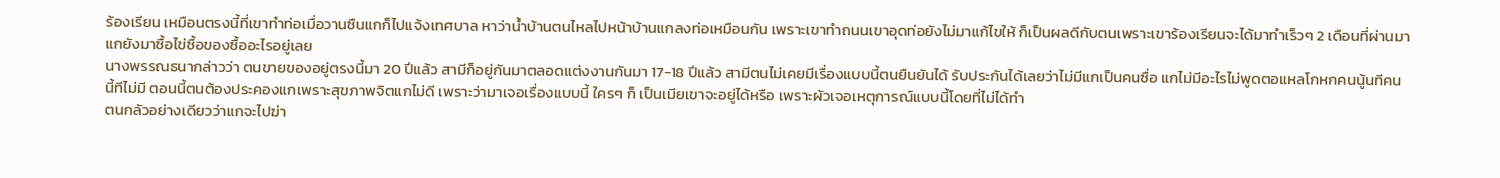ร้องเรียน เหมือนตรงนี้ที่เขาทำท่อเมื่อวานซืนแกก็ไปแจ้งเทศบาล หาว่าน้ำบ้านตนไหลไปหน้าบ้านแกลงท่อเหมือนกัน เพราะเขาทำถนนเขาอุดท่อยังไม่มาแก้ไขให้ ก็เป็นผลดีกับตนเพราะเขาร้องเรียนจะได้มาทำเร็วๆ 2 เดือนที่ผ่านมาแกยังมาซื้อไข่ซื้อของซื้ออะไรอยู่เลย
นางพรรณธนากล่าวว่า ตนขายของอยู่ตรงนี้มา 20 ปีแล้ว สามีก็อยู่กันมาตลอดแต่งงานกันมา 17-18 ปีแล้ว สามีตนไม่เคยมีเรื่องแบบนี้ตนยืนยันได้ รับประกันได้เลยว่าไม่มีแกเป็นคนซื่อ แกไม่มีอะไรไม่พูดตอแหลโกหกคนนู้นทีคนนี้ทีไม่มี ตอนนี้ตนต้องประคองแกเพราะสุขภาพจิตแกไม่ดี เพราะว่ามาเจอเรื่องแบบนี้ ใครๆ ก็ เป็นเมียเขาจะอยู่ได้หรือ เพราะผัวเจอเหตุการณ์แบบนี้โดยที่ไม่ได้ทำ
ตนกลัวอย่างเดียวว่าแกจะไปฆ่า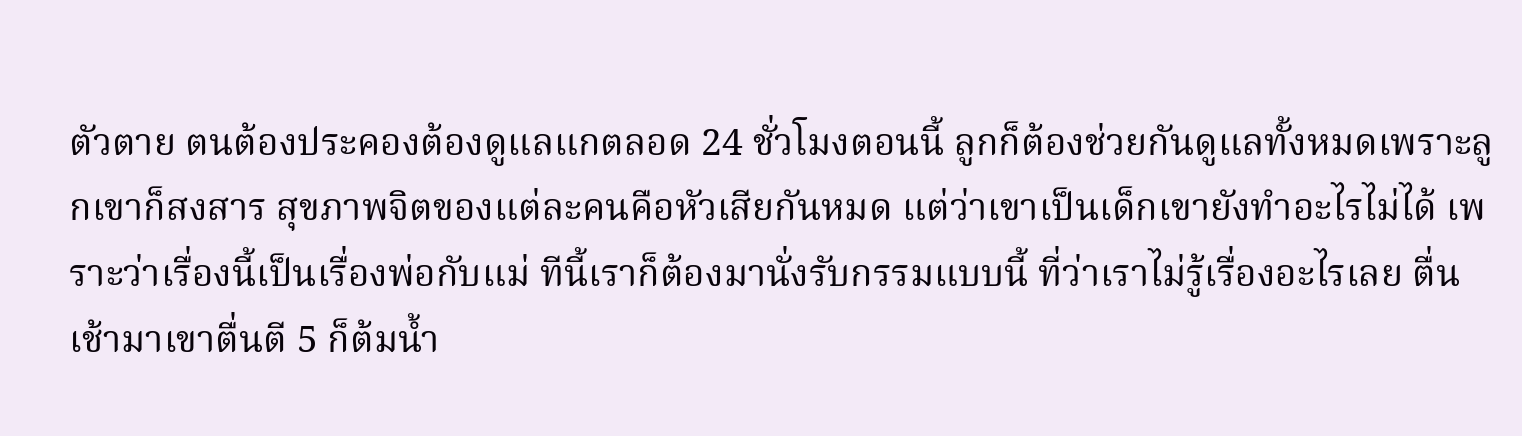ตัวตาย ตนต้องประคองต้องดูแลแกตลอด 24 ชั่วโมงตอนนี้ ลูกก็ต้องช่วยกันดูแลทั้งหมดเพราะลูกเขาก็สงสาร สุขภาพจิตของแต่ละคนคือหัวเสียกันหมด แต่ว่าเขาเป็นเด็กเขายังทำอะไรไม่ได้ เพราะว่าเรื่องนี้เป็นเรื่องพ่อกับแม่ ทีนี้เราก็ต้องมานั่งรับกรรมแบบนี้ ที่ว่าเราไม่รู้เรื่องอะไรเลย ตื่นเช้ามาเขาตื่นตี 5 ก็ต้มน้ำ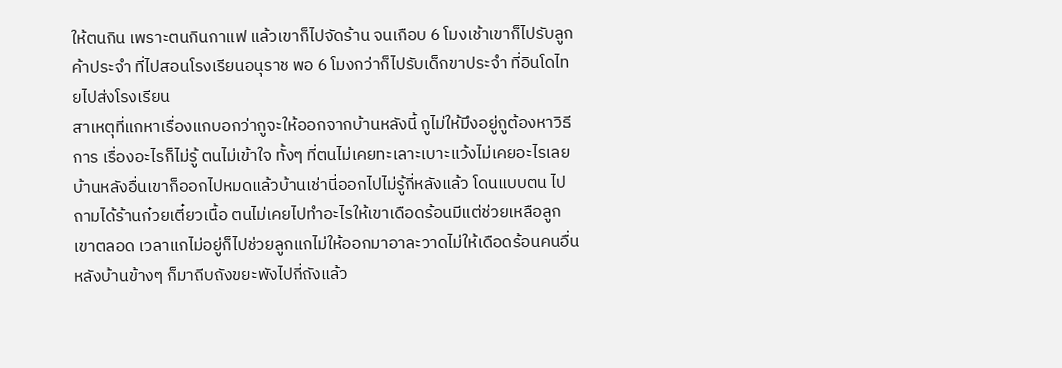ให้ตนกิน เพราะตนกินกาแฟ แล้วเขาก็ไปจัดร้าน จนเกือบ 6 โมงเช้าเขาก็ไปรับลูกค้าประจำ ที่ไปสอนโรงเรียนอนุราช พอ 6 โมงกว่าก็ไปรับเด็กขาประจำ ที่อินโดไทยไปส่งโรงเรียน
สาเหตุที่แกหาเรื่องแกบอกว่ากูจะให้ออกจากบ้านหลังนี้ กูไม่ให้มึงอยู่กูต้องหาวิธีการ เรื่องอะไรก็ไม่รู้ ตนไม่เข้าใจ ทั้งๆ ที่ตนไม่เคยทะเลาะเบาะแว้งไม่เคยอะไรเลย บ้านหลังอื่นเขาก็ออกไปหมดแล้วบ้านเช่านี่ออกไปไม่รู้กี่หลังแล้ว โดนแบบตน ไปถามได้ร้านก๋วยเตี๋ยวเนื้อ ตนไม่เคยไปทำอะไรให้เขาเดือดร้อนมีแต่ช่วยเหลือลูกเขาตลอด เวลาแกไม่อยู่ก็ไปช่วยลูกแกไม่ให้ออกมาอาละวาดไม่ให้เดือดร้อนคนอื่น หลังบ้านข้างๆ ก็มาถีบถังขยะพังไปกี่ถังแล้ว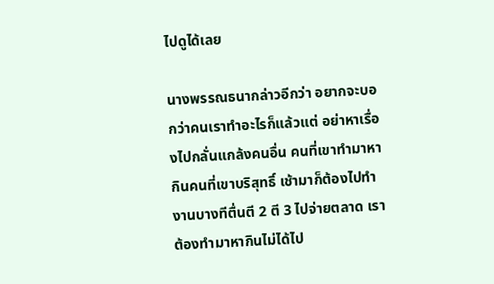ไปดูได้เลย

นางพรรณธนากล่าวอีกว่า อยากจะบอกว่าคนเราทำอะไรก็แล้วแต่ อย่าหาเรื่องไปกลั่นแกล้งคนอื่น คนที่เขาทำมาหากินคนที่เขาบริสุทธิ์ เช้ามาก็ต้องไปทำงานบางทีตื่นตี 2 ตี 3 ไปจ่ายตลาด เราต้องทำมาหากินไม่ได้ไป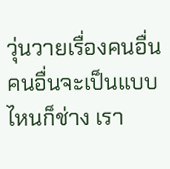วุ่นวายเรื่องคนอื่น คนอื่นจะเป็นแบบไหนก็ช่าง เรา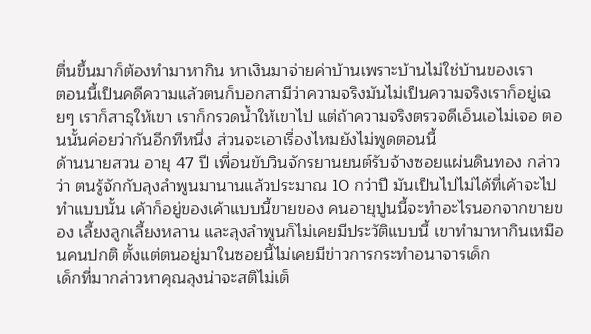ตื่นขึ้นมาก็ต้องทำมาหากิน หาเงินมาจ่ายค่าบ้านเพราะบ้านไม่ใช่บ้านของเรา
ตอนนี้เป็นคดีความแล้วตนก็บอกสามีว่าความจริงมันไม่เป็นความจริงเราก็อยู่เฉยๆ เราก็สาธุให้เขา เราก็กรวดน้ำให้เขาไป แต่ถ้าความจริงตรวจดีเอ็นเอไม่เจอ ตอนนั้นค่อยว่ากันอีกทีหนึ่ง ส่วนจะเอาเรื่องไหมยังไม่พูดตอนนี้
ด้านนายสวน อายุ 47 ปี เพื่อนขับวินจักรยานยนต์รับจ้างซอยแผ่นดินทอง กล่าวว่า ตนรู้จักกับลุงลำพูนมานานแล้วประมาณ 10 กว่าปี มันเป็นไปไม่ได้ที่เค้าจะไปทำแบบนั้น เค้าก็อยู่ของเค้าแบบนี้ขายของ คนอายุปูนนี้จะทำอะไรนอกจากขายของ เลี้ยงลูกเลี้ยงหลาน และลุงลำพูนก็ไม่เคยมีประวัติแบบนี้ เขาทำมาหากินเหมือนคนปกติ ตั้งแต่ตนอยู่มาในซอยนี้ไม่เคยมีข่าวการกระทำอนาจารเด็ก
เด็กที่มากล่าวหาคุณลุงน่าจะสติไม่เต็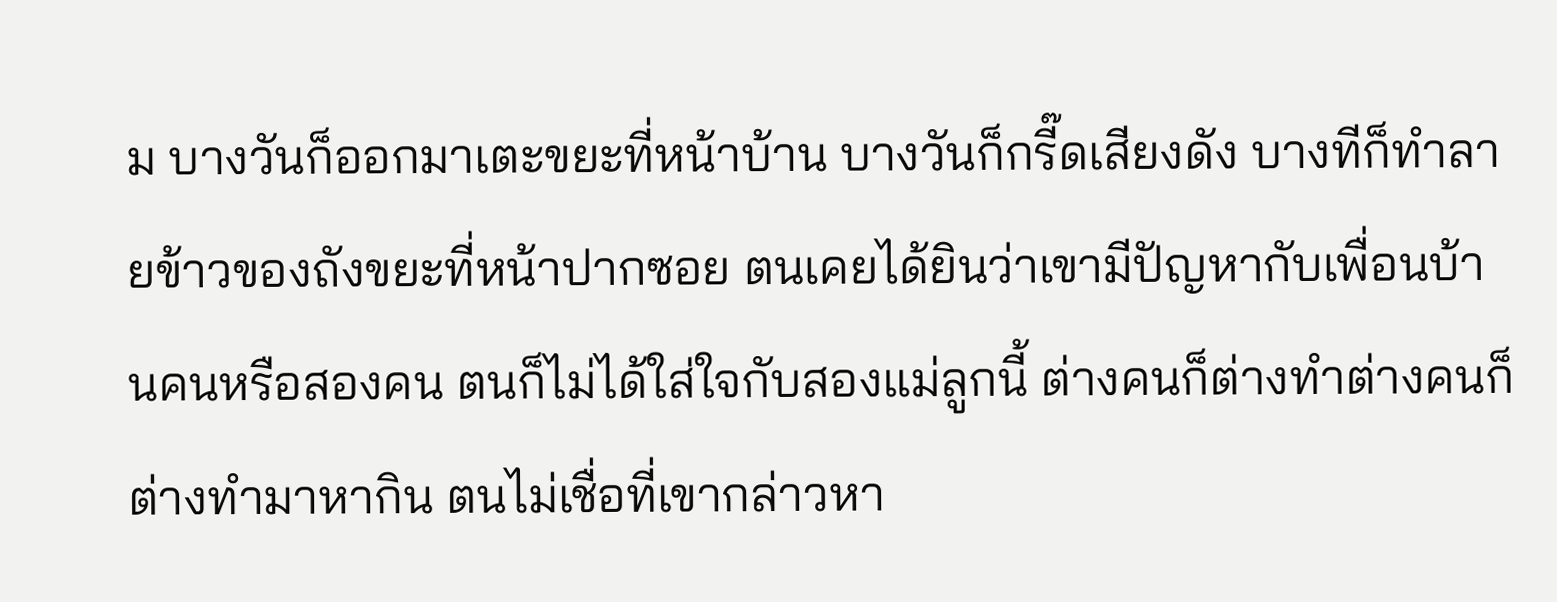ม บางวันก็ออกมาเตะขยะที่หน้าบ้าน บางวันก็กรี๊ดเสียงดัง บางทีก็ทำลายข้าวของถังขยะที่หน้าปากซอย ตนเคยได้ยินว่าเขามีปัญหากับเพื่อนบ้านคนหรือสองคน ตนก็ไม่ได้ใส่ใจกับสองแม่ลูกนี้ ต่างคนก็ต่างทำต่างคนก็ต่างทำมาหากิน ตนไม่เชื่อที่เขากล่าวหา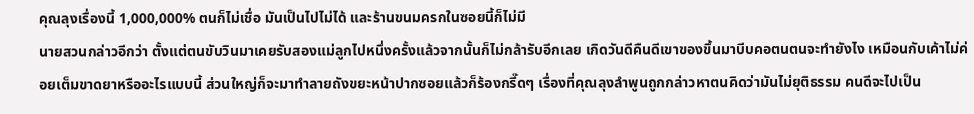คุณลุงเรื่องนี้ 1,000,000% ตนก็ไม่เชื่อ มันเป็นไปไม่ได้ และร้านขนมครกในซอยนี้ก็ไม่มี
นายสวนกล่าวอีกว่า ตั้งแต่ตนขับวินมาเคยรับสองแม่ลูกไปหนึ่งครั้งแล้วจากนั้นก็ไม่กล้ารับอีกเลย เกิดวันดีคืนดีเขาของขึ้นมาบีบคอตนตนจะทำยังไง เหมือนกับเค้าไม่ค่อยเต็มขาดยาหรืออะไรแบบนี้ ส่วนใหญ่ก็จะมาทำลายถังขยะหน้าปากซอยแล้วก็ร้องกรี๊ดๆ เรื่องที่คุณลุงลำพูนถูกกล่าวหาตนคิดว่ามันไม่ยุติธรรม คนดีจะไปเป็น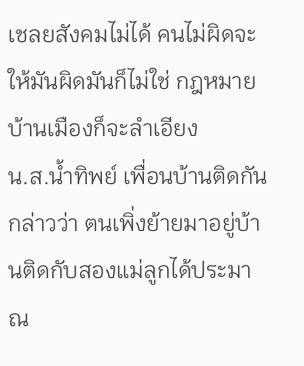เชลยสังคมไม่ได้ คนไม่ผิดจะให้มันผิดมันก็ไม่ใช่ กฎหมายบ้านเมืองก็จะลำเอียง
น.ส.น้ำทิพย์ เพื่อนบ้านติดกัน กล่าวว่า ตนเพิ่งย้ายมาอยู่บ้านติดกับสองแม่ลูกได้ประมาณ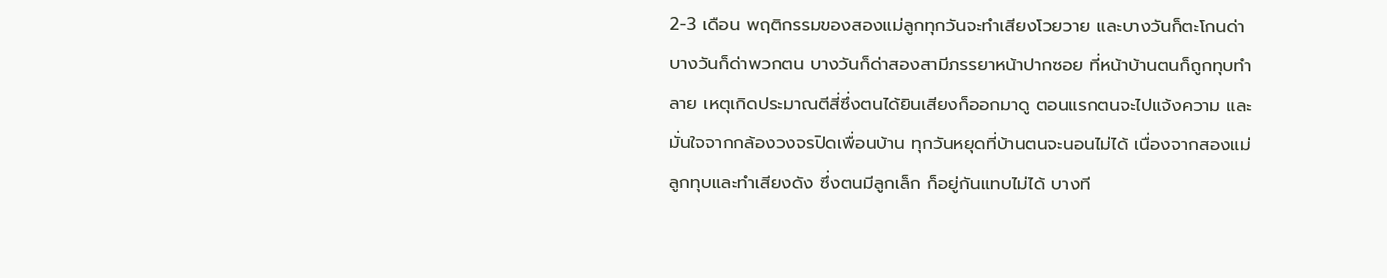2-3 เดือน พฤติกรรมของสองแม่ลูกทุกวันจะทำเสียงโวยวาย และบางวันก็ตะโกนด่า บางวันก็ด่าพวกตน บางวันก็ด่าสองสามีภรรยาหน้าปากซอย ที่หน้าบ้านตนก็ถูกทุบทำลาย เหตุเกิดประมาณตีสี่ซึ่งตนได้ยินเสียงก็ออกมาดู ตอนแรกตนจะไปแจ้งความ และมั่นใจจากกล้องวงจรปิดเพื่อนบ้าน ทุกวันหยุดที่บ้านตนจะนอนไม่ได้ เนื่องจากสองแม่ลูกทุบและทำเสียงดัง ซึ่งตนมีลูกเล็ก ก็อยู่กันแทบไม่ได้ บางที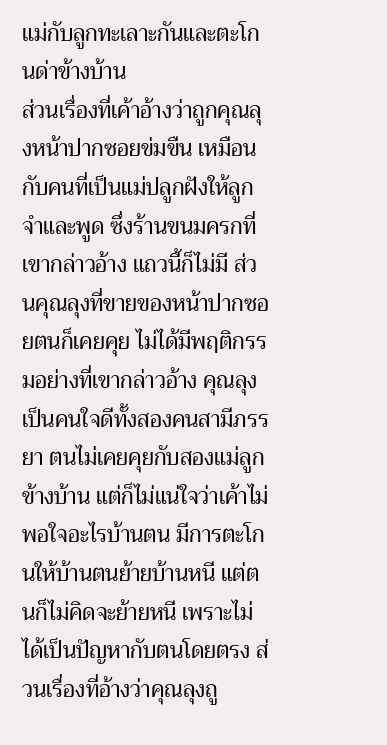แม่กับลูกทะเลาะกันและตะโกนด่าข้างบ้าน
ส่วนเรื่องที่เค้าอ้างว่าถูกคุณลุงหน้าปากซอยข่มขืน เหมือนกับคนที่เป็นแม่ปลูกฝังให้ลูกจำและพูด ซึ่งร้านขนมครกที่เขากล่าวอ้าง แถวนี้ก็ไม่มี ส่วนคุณลุงที่ขายของหน้าปากซอยตนก็เคยคุย ไม่ได้มีพฤติกรรมอย่างที่เขากล่าวอ้าง คุณลุงเป็นคนใจดีทั้งสองคนสามีภรรยา ตนไม่เคยคุยกับสองแม่ลูกข้างบ้าน แต่ก็ไม่แน่ใจว่าเค้าไม่พอใจอะไรบ้านตน มีการตะโกนให้บ้านตนย้ายบ้านหนี แต่ตนก็ไม่คิดจะย้ายหนี เพราะไม่ได้เป็นปัญหากับตนโดยตรง ส่วนเรื่องที่อ้างว่าคุณลุงถู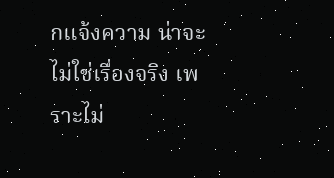กแจ้งความ น่าจะไม่ใช่เรื่องจริง เพราะไม่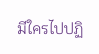มีใครไปปฏิ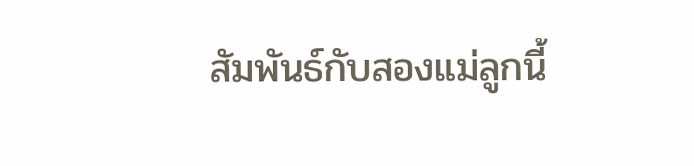สัมพันธ์กับสองแม่ลูกนี้